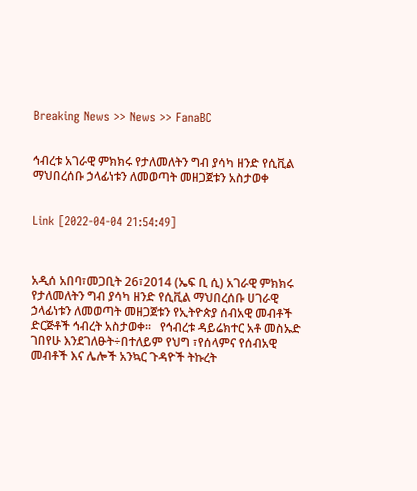Breaking News >> News >> FanaBC


ኅብረቱ አገራዊ ምክክሩ የታለመለትን ግብ ያሳካ ዘንድ የሲቪል ማህበረሰቡ ኃላፊነቱን ለመወጣት መዘጋጀቱን አስታወቀ


Link [2022-04-04 21:54:49]



አዲሰ አበባ፣መጋቢት 26፣2014 (ኤፍ ቢ ሲ) አገራዊ ምክክሩ የታለመለትን ግብ ያሳካ ዘንድ የሲቪል ማህበረሰቡ ሀገራዊ ኃላፊነቱን ለመወጣት መዘጋጀቱን የኢትዮጵያ ሰብአዊ መብቶች ድርጅቶች ኅብረት አስታወቀ፡፡   የኅብረቱ ዳይሬክተር አቶ መስኡድ ገበየሁ እንደገለፁት÷በተለይም የህግ ፣የሰላምና የሰብአዊ መብቶች እና ሌሎች አንኳር ጉዳዮች ትኩረት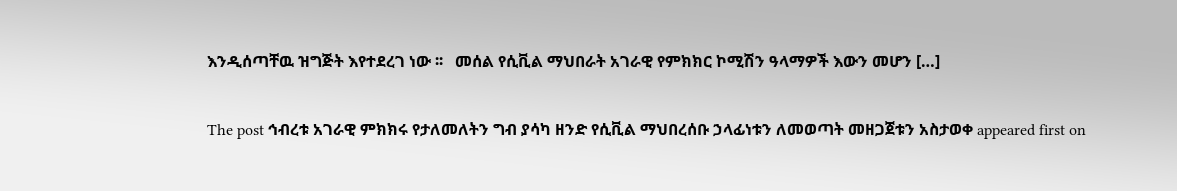እንዲሰጣቸዉ ዝግጅት እየተደረገ ነው ፡፡   መሰል የሲቪል ማህበራት አገራዊ የምክክር ኮሚሽን ዓላማዎች እውን መሆን […]

The post ኅብረቱ አገራዊ ምክክሩ የታለመለትን ግብ ያሳካ ዘንድ የሲቪል ማህበረሰቡ ኃላፊነቱን ለመወጣት መዘጋጀቱን አስታወቀ appeared first on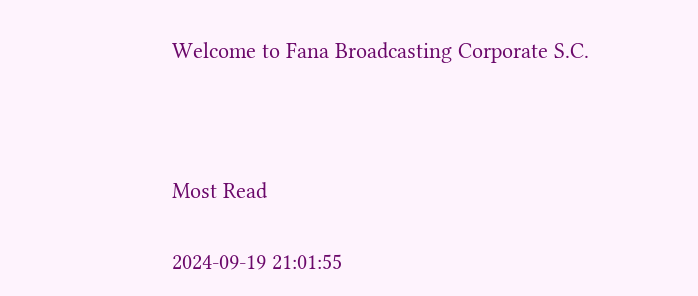Welcome to Fana Broadcasting Corporate S.C.



Most Read

2024-09-19 21:01:55